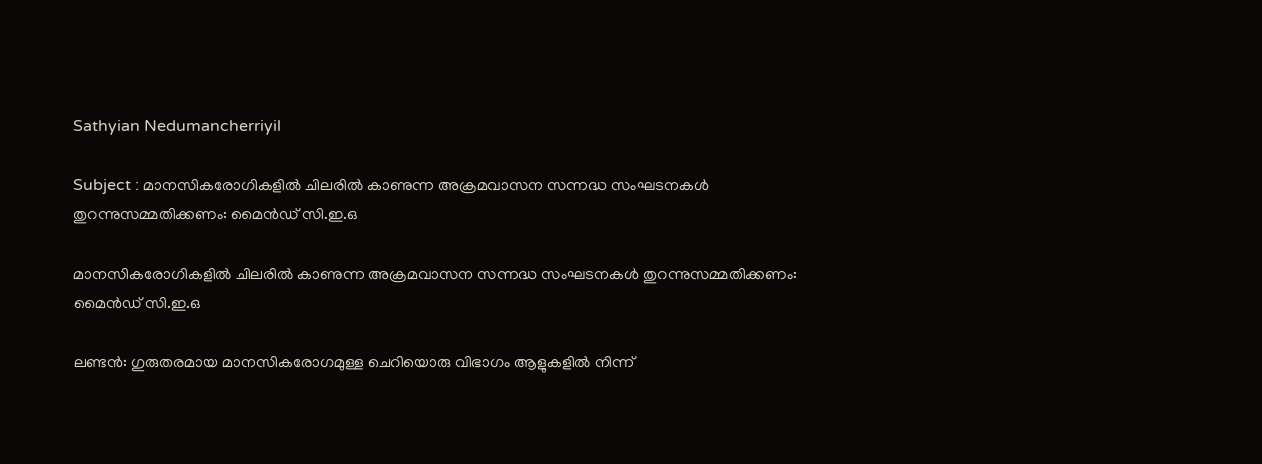Sathyian Nedumancherriyil

Subject : മാനസികരോഗികളിൽ ചിലരിൽ കാണുന്ന അക്രമവാസന സന്നദ്ധ സംഘടനകൾ തുറന്നുസമ്മതിക്കണം: മൈൻഡ് സി.ഇ.ഒ

മാനസികരോഗികളിൽ ചിലരിൽ കാണുന്ന അക്രമവാസന സന്നദ്ധ സംഘടനകൾ തുറന്നുസമ്മതിക്കണം: മൈൻഡ് സി.ഇ.ഒ

ലണ്ടൻ: ഗുരുതരമായ മാനസികരോഗമുള്ള ചെറിയൊരു വിഭാഗം ആളുകളിൽ നിന്ന്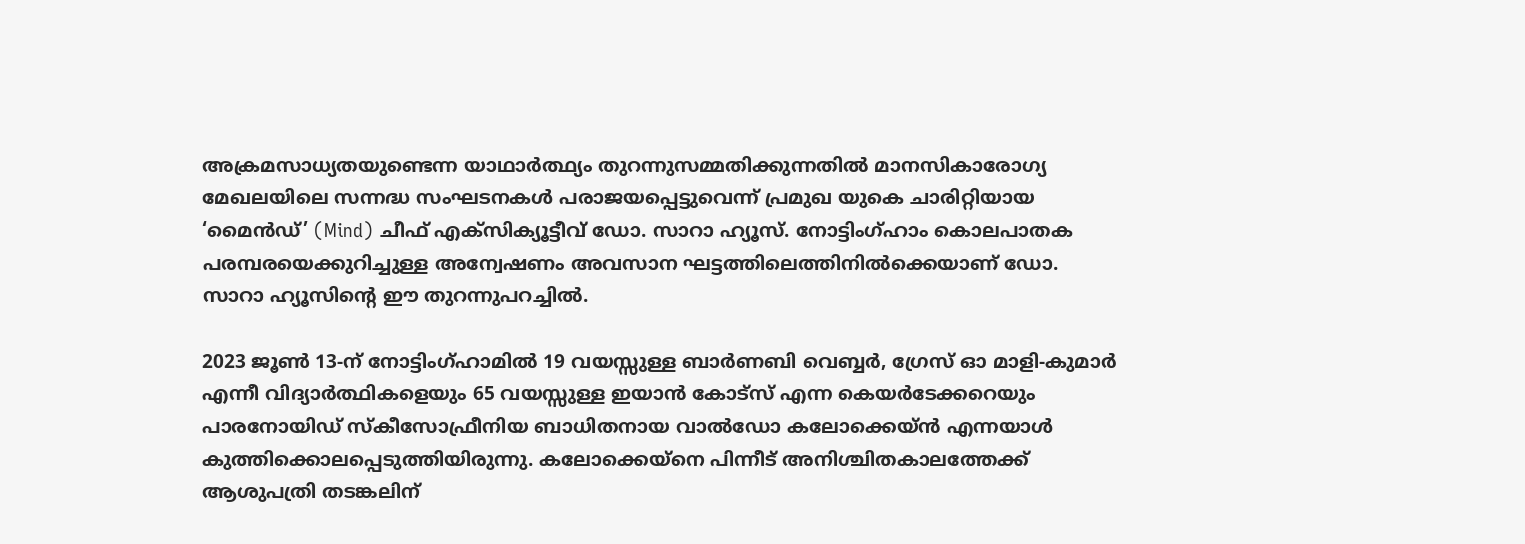അക്രമസാധ്യതയുണ്ടെന്ന യാഥാർത്ഥ്യം തുറന്നുസമ്മതിക്കുന്നതിൽ മാനസികാരോഗ്യ മേഖലയിലെ സന്നദ്ധ സംഘടനകൾ പരാജയപ്പെട്ടുവെന്ന് പ്രമുഖ യുകെ ചാരിറ്റിയായ ‘മൈൻഡ്’ (Mind) ചീഫ് എക്സിക്യൂട്ടീവ് ഡോ. സാറാ ഹ്യൂസ്. നോട്ടിംഗ്ഹാം കൊലപാതക പരമ്പരയെക്കുറിച്ചുള്ള അന്വേഷണം അവസാന ഘട്ടത്തിലെത്തിനിൽക്കെയാണ് ഡോ. സാറാ ഹ്യൂസിന്റെ ഈ തുറന്നുപറച്ചിൽ.

2023 ജൂൺ 13-ന് നോട്ടിംഗ്ഹാമിൽ 19 വയസ്സുള്ള ബാർണബി വെബ്ബർ, ഗ്രേസ് ഓ മാളി-കുമാർ എന്നീ വിദ്യാർത്ഥികളെയും 65 വയസ്സുള്ള ഇയാൻ കോട്സ് എന്ന കെയർടേക്കറെയും പാരനോയിഡ് സ്കീസോഫ്രീനിയ ബാധിതനായ വാൽഡോ കലോക്കെയ്ൻ എന്നയാൾ കുത്തിക്കൊലപ്പെടുത്തിയിരുന്നു. കലോക്കെയ്നെ പിന്നീട് അനിശ്ചിതകാലത്തേക്ക് ആശുപത്രി തടങ്കലിന്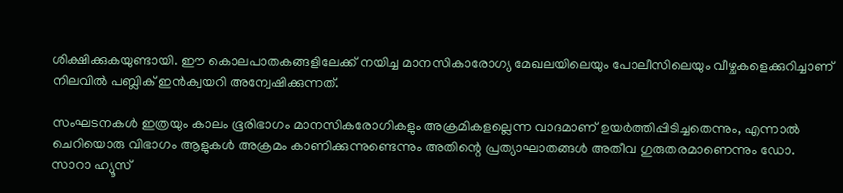ശിക്ഷിക്കുകയുണ്ടായി. ഈ കൊലപാതകങ്ങളിലേക്ക് നയിച്ച മാനസികാരോഗ്യ മേഖലയിലെയും പോലീസിലെയും വീഴ്ചകളെക്കുറിച്ചാണ് നിലവിൽ പബ്ലിക് ഇൻക്വയറി അന്വേഷിക്കുന്നത്.

സംഘടനകൾ ഇത്രയും കാലം ഭൂരിഭാഗം മാനസികരോഗികളും അക്രമികളല്ലെന്ന വാദമാണ് ഉയർത്തിപ്പിടിച്ചതെന്നും, എന്നാൽ ചെറിയൊരു വിഭാഗം ആളുകൾ അക്രമം കാണിക്കുന്നുണ്ടെന്നും അതിന്റെ പ്രത്യാഘാതങ്ങൾ അതീവ ഗുരുതരമാണെന്നും ഡോ. സാറാ ഹ്യൂസ്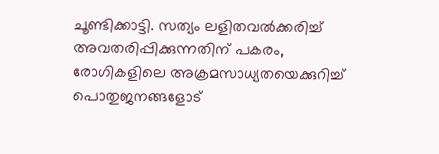ചൂണ്ടിക്കാട്ടി. സത്യം ലളിതവൽക്കരിച്ച് അവതരിപ്പിക്കുന്നതിന് പകരം, രോഗികളിലെ അക്രമസാധ്യതയെക്കുറിച്ച് പൊതുജനങ്ങളോട്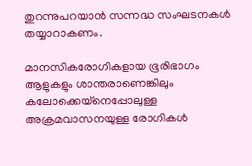തുറന്നുപറയാൻ സന്നദ്ധ സംഘടനകൾ തയ്യാറാകണം.

മാനസികരോഗികളായ ഭൂരിഭാഗം ആളുകളും ശാന്തരാണെങ്കിലും കലോക്കെയ്നെപ്പോലുള്ള അക്രമവാസനയുള്ള രോഗികൾ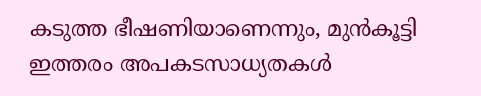കടുത്ത ഭീഷണിയാണെന്നും, മുൻകൂട്ടി ഇത്തരം അപകടസാധ്യതകൾ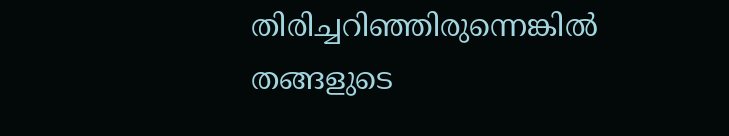തിരിച്ചറിഞ്ഞിരുന്നെങ്കിൽ തങ്ങളുടെ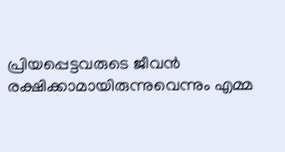പ്രിയപ്പെട്ടവരുടെ ജീവൻ രക്ഷിക്കാമായിരുന്നുവെന്നും എമ്മ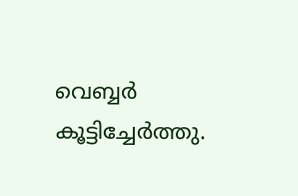വെബ്ബർ കൂട്ടിച്ചേർത്തു.